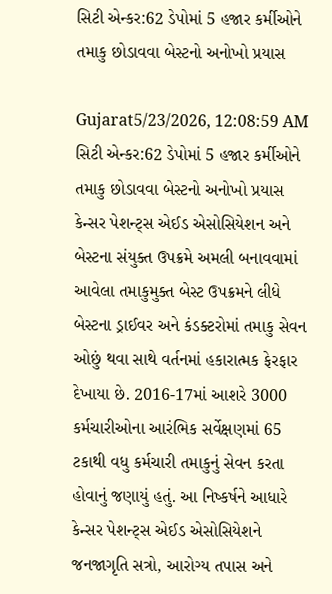સિટી એન્કર:62 ડેપોમાં 5 હજાર કર્મીઓને તમાકુ છોડાવવા બેસ્ટનો અનોખો પ્રયાસ

Gujarat5/23/2026, 12:08:59 AM
સિટી એન્કર:62 ડેપોમાં 5 હજાર કર્મીઓને તમાકુ છોડાવવા બેસ્ટનો અનોખો પ્રયાસ
કેન્સર પેશન્ટ્સ એઈડ એસોસિયેશન અને બેસ્ટના સંયુક્ત ઉપક્રમે અમલી બનાવવામાં આવેલા તમાકુમુક્ત બેસ્ટ ઉપક્રમને લીધે બેસ્ટના ડ્રાઈવર અને કંડક્ટરોમાં તમાકુ સેવન ઓછું થવા સાથે વર્તનમાં હકારાત્મક ફેરફાર દેખાયા છે. 2016-17માં આશરે 3000 કર્મચારીઓના આરંભિક સર્વેક્ષણમાં 65 ટકાથી વધુ કર્મચારી તમાકુનું સેવન કરતા હોવાનું જણાયું હતું. આ નિષ્કર્ષને આધારે કેન્સર પેશન્ટ્સ એઈડ એસોસિયેશને જનજાગૃતિ સત્રો, આરોગ્ય તપાસ અને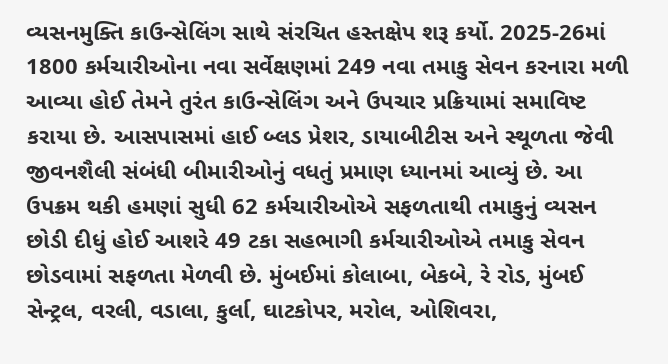વ્યસનમુક્તિ કાઉન્સેલિંગ સાથે સંરચિત હસ્તક્ષેપ શરૂ કર્યો. 2025-26માં 1800 કર્મચારીઓના નવા સર્વેક્ષણમાં 249 નવા તમાકુ સેવન કરનારા મળી આવ્યા હોઈ તેમને તુરંત કાઉન્સેલિંગ અને ઉપચાર પ્રક્રિયામાં સમાવિષ્ટ કરાયા છે. આસપાસમાં હાઈ બ્લડ પ્રેશર, ડાયાબીટીસ અને સ્થૂળતા જેવી જીવનશૈલી સંબંધી બીમારીઓનું વધતું પ્રમાણ ધ્યાનમાં આવ્યું છે. આ ઉપક્રમ થકી હમણાં સુધી 62 કર્મચારીઓએ સફળતાથી તમાકુનું વ્યસન છોડી દીધું હોઈ આશરે 49 ટકા સહભાગી કર્મચારીઓએ તમાકુ સેવન છોડવામાં સફળતા મેળવી છે. મુંબઈમાં કોલાબા, બેકબે, રે રોડ, મુંબઈ સેન્ટ્રલ, વરલી, વડાલા, કુર્લા, ઘાટકોપર, મરોલ, ઓશિવરા,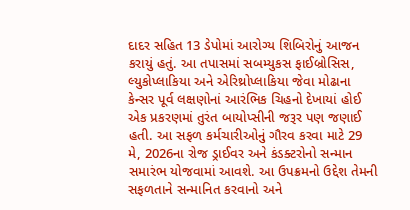દાદર સહિત 13 ડેપોમાં આરોગ્ય શિબિરોનું આજન કરાયું હતું. આ તપાસમાં સબમ્યુકસ ફાઈબ્રોસિસ, લ્યુકોપ્લાકિયા અને એરિથ્રોપ્લાકિયા જેવા મોઢાના કેન્સર પૂર્વ લક્ષણોનાં આરંભિક ચિહનો દેખાયાં હોઈ એક પ્રકરણમાં તુરંત બાયોપ્સીની જરૂર પણ જણાઈ હતી. આ સફળ કર્મચારીઓનું ગૌરવ કરવા માટે 29 મે, 2026ના રોજ ડ્રાઈવર અને કંડક્ટરોનો સન્માન સમારંભ યોજવામાં આવશે. આ ઉપક્રમનો ઉદ્દેશ તેમની સફળતાને સન્માનિત કરવાનો અને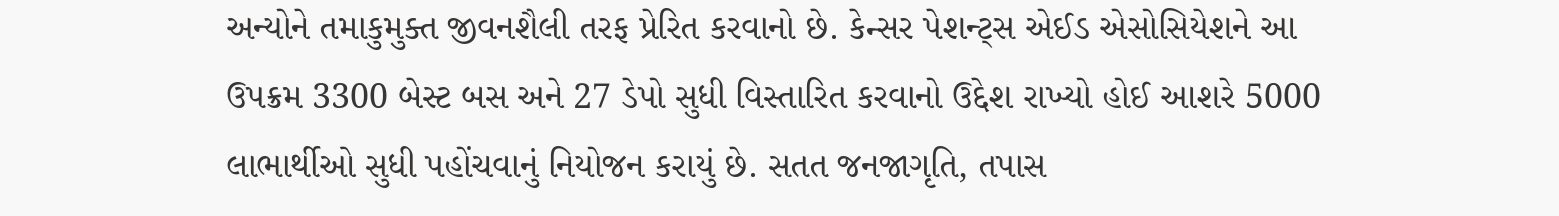અન્યોને તમાકુમુક્ત જીવનશૈલી તરફ પ્રેરિત કરવાનો છે. કેન્સર પેશન્ટ્સ એઈડ એસોસિયેશને આ ઉપક્રમ 3300 બેસ્ટ બસ અને 27 ડેપો સુધી વિસ્તારિત કરવાનો ઉદ્દેશ રાખ્યો હોઈ આશરે 5000 લાભાર્થીઓ સુધી પહોંચવાનું નિયોજન કરાયું છે. સતત જનજાગૃતિ, તપાસ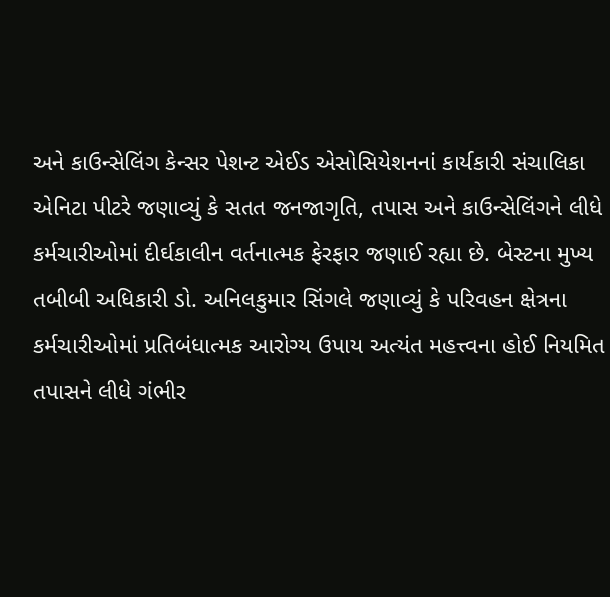અને કાઉન્સેલિંગ કેન્સર પેશન્ટ એઈડ એસોસિયેશનનાં કાર્યકારી સંચાલિકા એનિટા પીટરે જણાવ્યું કે સતત જનજાગૃતિ, તપાસ અને કાઉન્સેલિંગને લીધે કર્મચારીઓમાં દીર્ઘકાલીન વર્તનાત્મક ફેરફાર જણાઈ રહ્યા છે. બેસ્ટના મુખ્ય તબીબી અધિકારી ડો. અનિલકુમાર સિંગલે જણાવ્યું કે પરિવહન ક્ષેત્રના કર્મચારીઓમાં પ્રતિબંધાત્મક આરોગ્ય ઉપાય અત્યંત મહત્ત્વના હોઈ નિયમિત તપાસને લીધે ગંભીર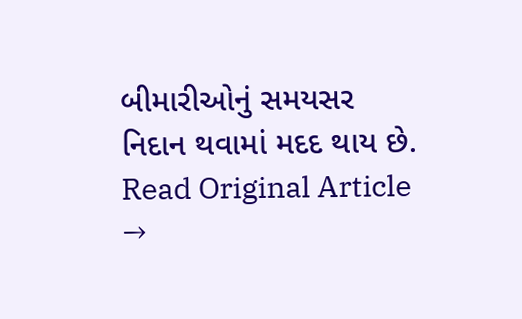બીમારીઓનું સમયસર નિદાન થવામાં મદદ થાય છે.
Read Original Article →